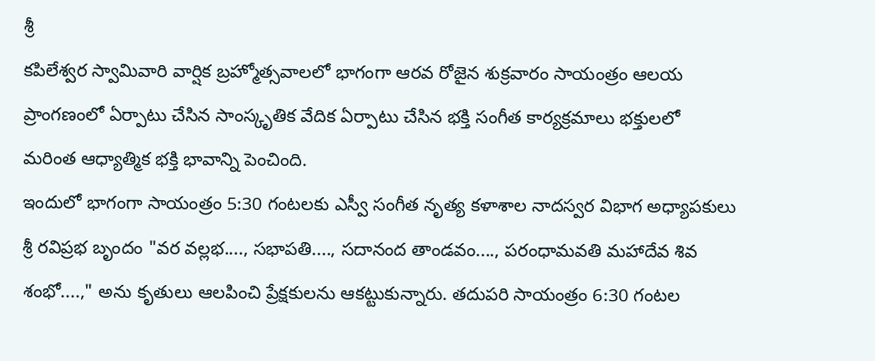శ్రీ
కపిలేశ్వర స్వామివారి వార్షిక బ్రహ్మోత్సవాలలో భాగంగా ఆరవ రోజైన శుక్రవారం సాయంత్రం ఆలయ ప్రాంగణంలో ఏర్పాటు చేసిన సాంస్కృతిక వేదిక ఏర్పాటు చేసిన భక్తి సంగీత కార్యక్రమాలు భక్తులలో మరింత ఆధ్యాత్మిక భక్తి భావాన్ని పెంచింది.
ఇందులో భాగంగా సాయంత్రం 5:30 గంటలకు ఎస్వీ సంగీత నృత్య కళాశాల నాదస్వర విభాగ అధ్యాపకులు శ్రీ రవిప్రభ బృందం "వర వల్లభ...., సభాపతి...., సదానంద తాండవం...., పరంధామవతి మహాదేవ శివ శంభో....," అను కృతులు ఆలపించి ప్రేక్షకులను ఆకట్టుకున్నారు. తదుపరి సాయంత్రం 6:30 గంటల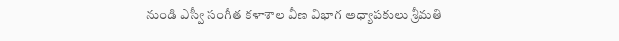నుండి ఎస్వీ సంగీత కళాశాల వీణ విభాగ అధ్యాపకులు శ్రీమతి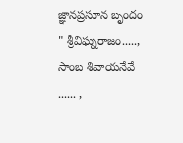జ్ఞానప్రసూన బృందం " శ్రీవిఘ్నరాజం....., సాంబ శివాయనేవే ...... ,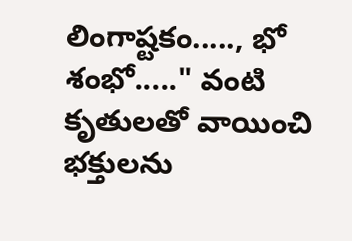లింగాష్టకం....., భో శంభో....." వంటి కృతులతో వాయించి భక్తులను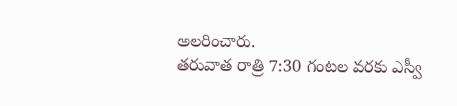అలరించారు.
తరువాత రాత్రి 7:30 గంటల వరకు ఎస్వీ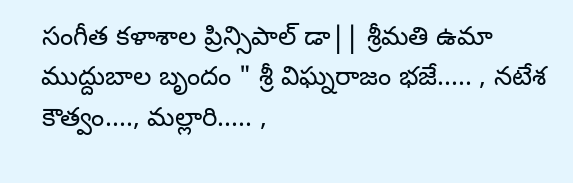సంగీత కళాశాల ప్రిన్సిపాల్ డా|| శ్రీమతి ఉమా ముద్దుబాల బృందం " శ్రీ విఘ్నరాజం భజే..... , నటేశ కౌత్వం...., మల్లారి..... ,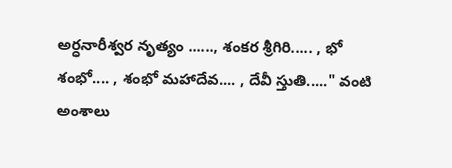అర్ధనారీశ్వర నృత్యం ......, శంకర శ్రీగిరి..... , భో శంభో.... , శంభో మహాదేవ.... , దేవీ స్తుతి....." వంటి అంశాలు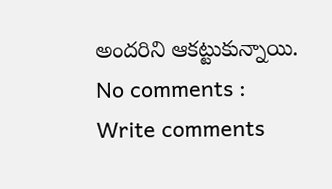అందరిని ఆకట్టుకున్నాయి.
No comments :
Write comments